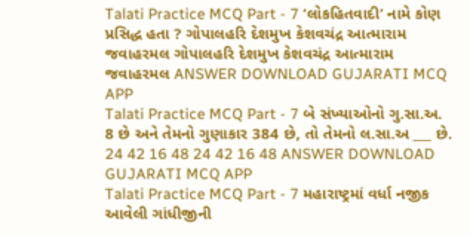Talati Practice MCQ Part - 7 ‘લોકહિતવાદી’ નામે કોણ પ્રસિદ્ધ હતા ? ગોપાલહરિ દેશમુખ કેશવચંદ્ર આત્મારામ જવાહરમલ ગોપાલહરિ દેશમુખ કેશવચંદ્ર આત્મારામ જવાહરમલ ANSWER DOWNLOAD GUJARATI MCQ APP
Talati Practice MCQ Part - 7 બે સંખ્યાઓનો ગુ.સા.અ. 8 છે અને તેમનો ગુણાકાર 384 છે, તો તેમનો લ.સા.અ ___ છે. 24 42 16 48 24 42 16 48 ANSWER DOWNLOAD GUJARATI MCQ APP
Talati Practice MCQ Part - 7 મહારાષ્ટ્રમાં વર્ધા નજીક આવેલી ગાંધીજીની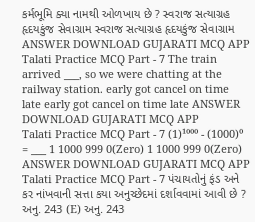કર્મભૂમિ ક્યા નામથી ઓળખાય છે ? સ્વરાજ સત્યાગ્રહ હૃદયકુંજ સેવાગ્રામ સ્વરાજ સત્યાગ્રહ હૃદયકુંજ સેવાગ્રામ ANSWER DOWNLOAD GUJARATI MCQ APP
Talati Practice MCQ Part - 7 The train arrived ___, so we were chatting at the railway station. early got cancel on time late early got cancel on time late ANSWER DOWNLOAD GUJARATI MCQ APP
Talati Practice MCQ Part - 7 (1)¹⁰⁰⁰ - (1000)⁰ = ___ 1 1000 999 0(Zero) 1 1000 999 0(Zero) ANSWER DOWNLOAD GUJARATI MCQ APP
Talati Practice MCQ Part - 7 પંચાયતોનું ફંડ અને કર નાંખવાની સત્તા કયા અનુચ્છેદમાં દર્શાવવામાં આવી છે ? અનુ. 243 (E) અનુ. 243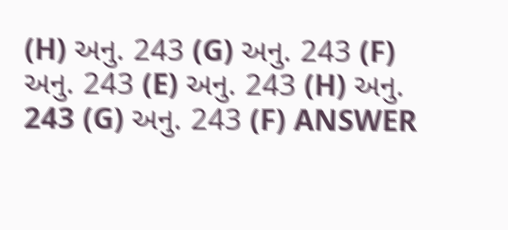(H) અનુ. 243 (G) અનુ. 243 (F) અનુ. 243 (E) અનુ. 243 (H) અનુ. 243 (G) અનુ. 243 (F) ANSWER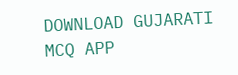DOWNLOAD GUJARATI MCQ APP